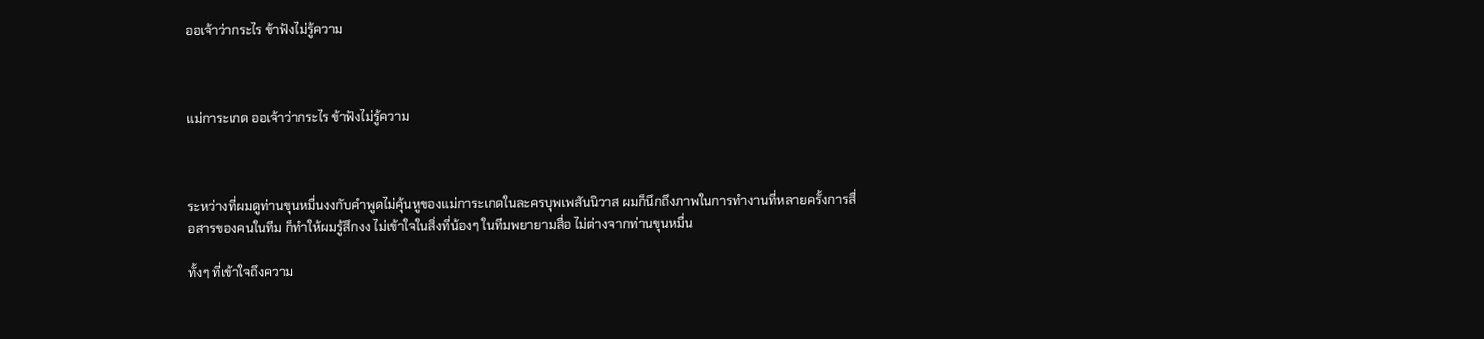ออเจ้าว่ากระไร ข้าฟังไม่รู้ความ



แม่การะเกด ออเจ้าว่ากระไร ข้าฟังไม่รู้ความ



ระหว่างที่ผมดูท่านขุนหมื่นงงกับคำพูดไม่คุ้นหูของแม่การะเกดในละครบุพเพสันนิวาส ผมก็นึกถึงภาพในการทำงานที่หลายครั้งการสื่อสารของคนในทีม ก็ทำให้ผมรู้สึกงง ไม่เข้าใจในสิ่งที่น้องๆ ในทีมพยายามสื่อ ไม่ต่างจากท่านขุนหมื่น

ทั้งๆ ที่เข้าใจถึงความ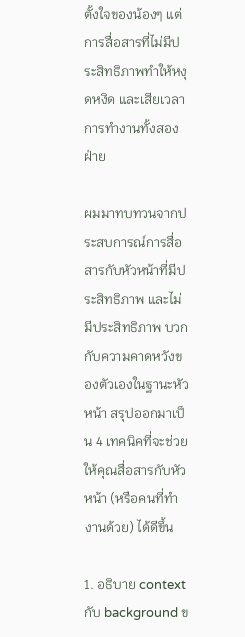ตั้งใจของน้องๆ แต่การสื่อสารที่ไม่มีประสิทธิภาพทำให้หงุดหงิด และเสียเวลาการทำงานทั้งสองฝ่าย

ผมมาทบทวนจากประสบการณ์การสื่อสารกับหัวหน้าที่มีประสิทธิภาพ และไม่มีประสิทธิภาพ บวกกับความคาดหวังของตัวเองในฐานะหัวหน้า สรุปออกมาเป็น 4 เทคนิคที่จะช่วยให้คุณสื่อสารกับหัวหน้า (หรือคนที่ทำงานด้วย) ได้ดีขึ้น

1. อธิบาย context กับ background ข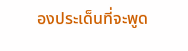องประเด็นที่จะพูด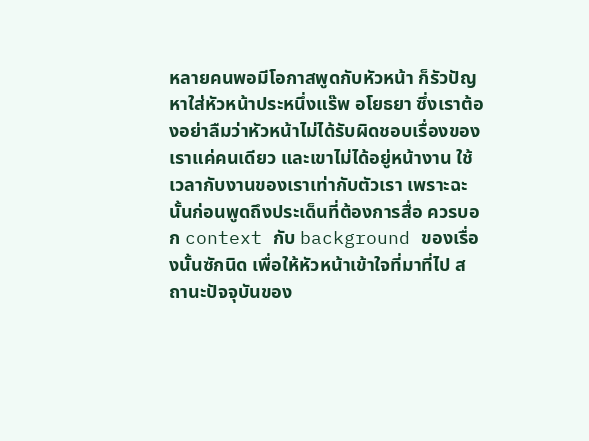หลายคนพอมีโอกาสพูดกับหัวหน้า ก็รัวปัญหาใส่หัวหน้าประหนึ่งแร๊พ อโยธยา ซึ่งเราต้องอย่าลืมว่าหัวหน้าไม่ได้รับผิดชอบเรื่องของเราแค่คนเดียว และเขาไม่ได้อยู่หน้างาน ใช้เวลากับงานของเราเท่ากับตัวเรา เพราะฉะนั้นก่อนพูดถึงประเด็นที่ต้องการสื่อ ควรบอก context กับ background ของเรื่องนั้นซักนิด เพื่อให้หัวหน้าเข้าใจที่มาที่ไป สถานะปัจจุบันของ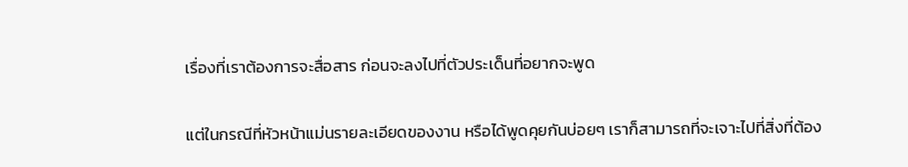เรื่องที่เราต้องการจะสื่อสาร ก่อนจะลงไปที่ตัวประเด็นที่อยากจะพูด

แต่ในกรณีที่หัวหน้าแม่นรายละเอียดของงาน หรือได้พูดคุยกันบ่อยๆ เราก็สามารถที่จะเจาะไปที่สิ่งที่ต้อง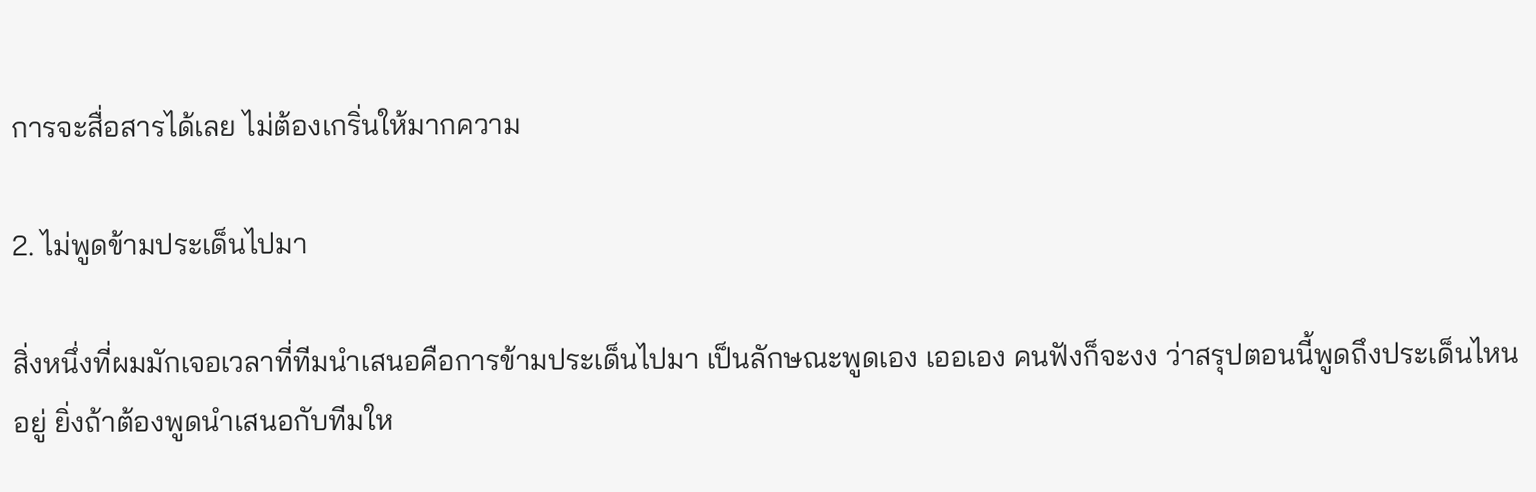การจะสื่อสารได้เลย ไม่ต้องเกริ่นให้มากความ

2. ไม่พูดข้ามประเด็นไปมา

สิ่งหนึ่งที่ผมมักเจอเวลาที่ทีมนำเสนอคือการข้ามประเด็นไปมา เป็นลักษณะพูดเอง เออเอง คนฟังก็จะงง ว่าสรุปตอนนี้พูดถึงประเด็นไหนอยู่ ยิ่งถ้าต้องพูดนำเสนอกับทีมให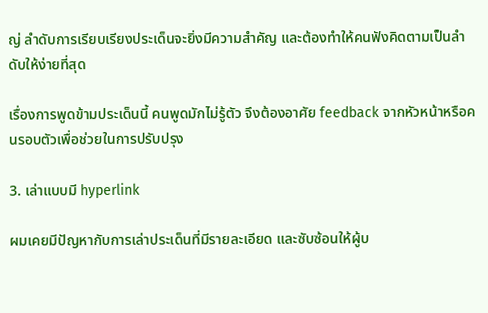ญ่ ลำดับการเรียบเรียงประเด็นจะยิ่งมีความสำคัญ และต้องทำให้คนฟังคิดตามเป็นลำดับให้ง่ายที่สุด

เรื่องการพูดข้ามประเด็นนี้ คนพูดมักไม่รู้ตัว จึงต้องอาศัย feedback จากหัวหน้าหรือคนรอบตัวเพื่อช่วยในการปรับปรุง

3. เล่าแบบมี hyperlink

ผมเคยมีปัญหากับการเล่าประเด็นที่มีรายละเอียด และซับซ้อนให้ผู้บ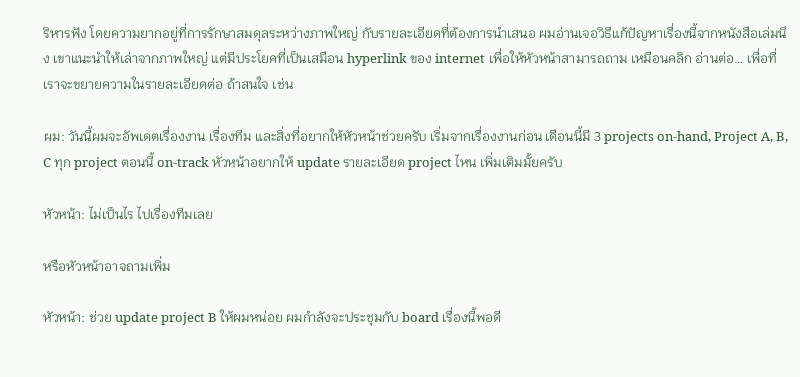ริหารฟัง โดยความยากอยู่ที่การรักษาสมดุลระหว่างภาพใหญ่ กับรายละเอียดที่ต้องการนำเสนอ ผมอ่านเจอวิธีแก้ปัญหาเรื่องนี้จากหนังสือเล่มนึง เขาแนะนำให้เล่าจากภาพใหญ่ แต่มีประโยคที่เป็นเสมือน hyperlink ของ internet เพื่อให้หัวหน้าสามารถถาม เหมือนคลิก อ่านต่อ… เพื่อที่เราจะขยายความในรายละเอียดต่อ ถ้าสนใจ เช่น

ผม: วันนี้ผมจะอัพเดตเรื่องงาน เรื่องทีม และสิ่งที่อยากให้หัวหน้าช่วยครับ เริ่มจากเรื่องงานก่อน เดือนนี้มี 3 projects on-hand, Project A, B, C ทุก project ตอนนี้ on-track หัวหน้าอยากให้ update รายละเอียด project ไหน เพิ่มเติมมั้ยครับ

หัวหน้า: ไม่เป็นไร ไปเรื่องทีมเลย

หรือหัวหน้าอาจถามเพิ่ม

หัวหน้า: ช่วย update project B ให้ผมหน่อย ผมกำลังจะประชุมกับ board เรื่องนี้พอดี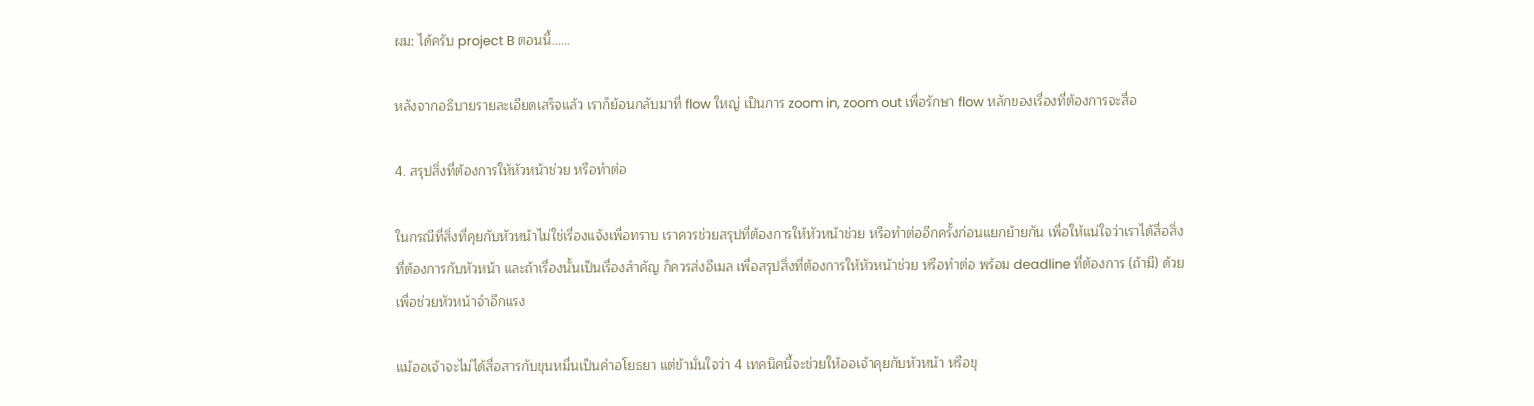ผม: ได้ครับ project B ตอนนี้……

หลังจากอธิบายรายละเอียดเสร็จแล้ว เราก็ย้อนกลับมาที่ flow ใหญ่ เป็นการ zoom in, zoom out เพื่อรักษา flow หลักของเรื่องที่ต้องการจะสื่อ

4. สรุปสิ่งที่ต้องการให้หัวหน้าช่วย หรือทำต่อ

ในกรณีที่สิ่งที่คุยกับหัวหน้าไม่ใช่เรื่องแจ้งเพื่อทราบ เราควรช่วยสรุปที่ต้องการให้หัวหน้าช่วย หรือทำต่ออีกครั้งก่อนแยกย้ายกัน เพื่อให้แน่ใจว่าเราได้สื่อสิ่งที่ต้องการกับหัวหน้า และถ้าเรื่องนั้นเป็นเรื่องสำคัญ ก็ควรส่งอีเมล เพื่อสรุปสิ่งที่ต้องการให้หัวหน้าช่วย หรือทำต่อ พร้อม deadline ที่ต้องการ (ถ้ามี) ด้วย เพื่อช่วยหัวหน้าจำอีกแรง

แม้ออเจ้าจะไม่ได้สื่อสารกับขุนหมื่นเป็นคำอโยธยา แต่ข้ามั่นใจว่า 4 เทคนิคนี้จะช่วยให้ออเจ้าคุยกับหัวหน้า หรือขุ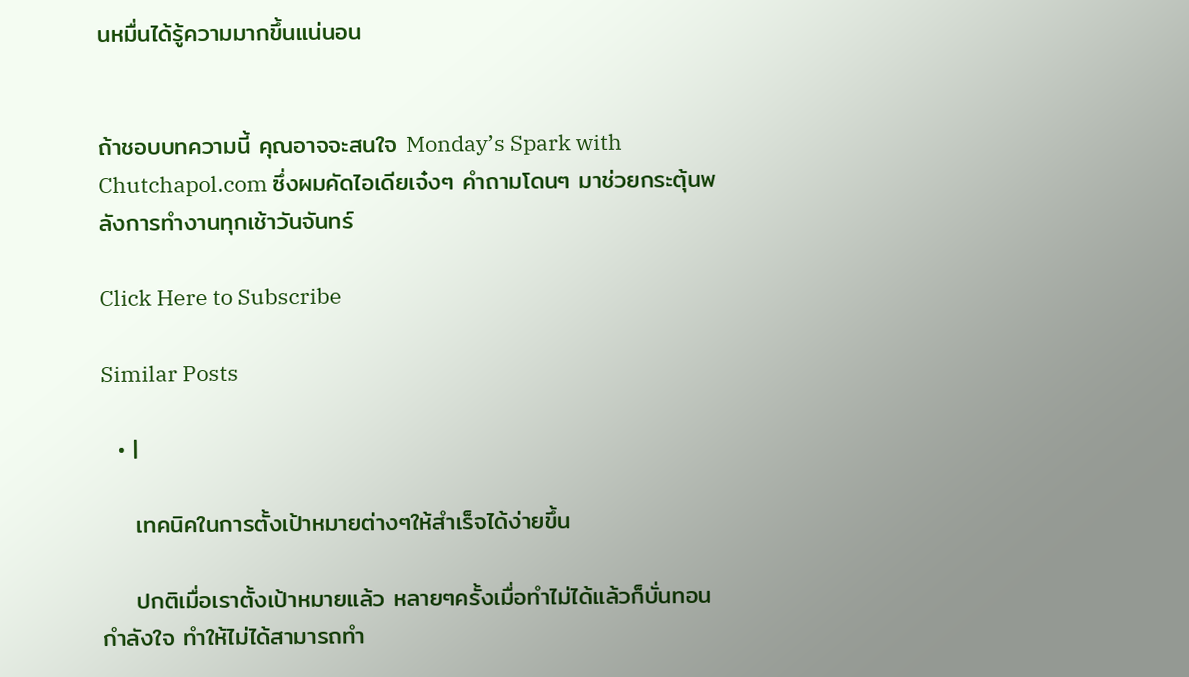นหมื่นได้รู้ความมากขึ้นแน่นอน


ถ้าชอบบทความนี้ คุณอาจจะสนใจ Monday’s Spark with Chutchapol.com ซึ่งผมคัดไอเดียเจ๋งๆ คำถามโดนๆ มาช่วยกระตุ้นพลังการทำงานทุกเช้าวันจันทร์

Click Here to Subscribe

Similar Posts

  • |

    เทคนิคในการตั้งเป้าหมายต่างๆให้สำเร็จได้ง่ายขึ้น

    ปกติเมื่อเราตั้งเป้าหมายแล้ว หลายๆครั้งเมื่อทำไม่ได้แล้วก็บั่นทอนกำลังใจ ทำให้ไม่ได้สามารถทำ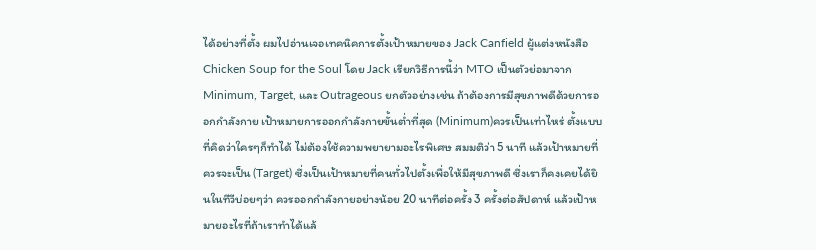ได้อย่างที่ตั้ง ผมไปอ่านเจอเทคนิคการตั้งเป้าหมายของ Jack Canfield ผู้แต่งหนังสือ Chicken Soup for the Soul โดย Jack เรียกวิธีการนี้ว่า MTO เป็นตัวย่อมาจาก Minimum, Target, และ Outrageous ยกตัวอย่างเช่น ถ้าต้องการมีสุขภาพดีด้วยการออกกำลังกาย เป้าหมายการออกกำลังกายขั้นต่ำที่สุด (Minimum)ควรเป็นเท่าไหร่ ตั้งแบบที่คิดว่าใครๆก็ทำได้ ไม่ต้องใช้ความพยายามอะไรพิเศษ สมมติว่า 5 นาที แล้วเป้าหมายที่ควรจะเป็น (Target) ซึ่งเป็นเป้าหมายที่คนทั่วไปตั้งเพื่อให้มีสุขภาพดี ซึ่งเราก็คงเคยได้ยินในทีวีบ่อยๆว่า ควรออกกำลังกายอย่างน้อย 20 นาทีต่อครั้ง 3 ครั้งต่อสัปดาห์ แล้วเป้าหมายอะไรที่ถ้าเราทำได้แล้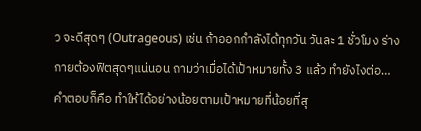ว จะดีสุดๆ (Outrageous) เช่น ถ้าออกกำลังได้ทุกวัน วันละ 1 ชั่วโมง ร่างกายต้องฟิตสุดๆแน่นอน ถามว่าเมื่อได้เป้าหมายทั้ง 3 แล้ว ทำยังไงต่อ… คำตอบก็คือ ทำให้ได้อย่างน้อยตามเป้าหมายที่น้อยที่สุ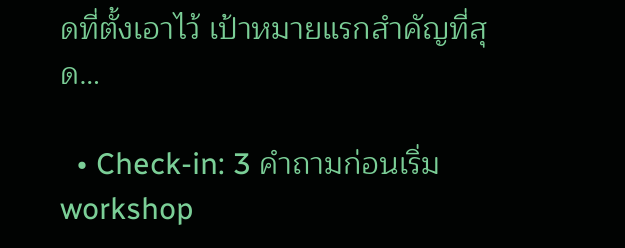ดที่ตั้งเอาไว้ เป้าหมายแรกสำคัญที่สุด…

  • Check-in: 3 คำถามก่อนเริ่ม workshop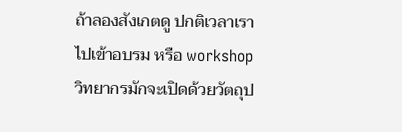ถ้าลองสังเกตดู ปกติเวลาเราไปเข้าอบรม หรือ workshop วิทยากรมักจะเปิดด้วยวัตถุป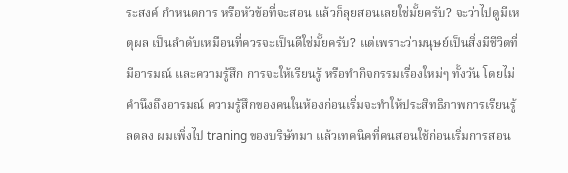ระสงค์ กำหนดการ หรือหัวข้อที่จะสอน แล้วก็ลุยสอนเลยใช่มั้ยครับ? จะว่าไปดูมีเหตุผล เป็นลำดับเหมือนที่ควรจะเป็นดีใช่มั้ยครับ? แต่เพราะว่ามนุษย์เป็นสิ่งมีชีวิตที่มีอารมณ์ และความรู้สึก การจะให้เรียนรู้ หรือทำกิจกรรมเรื่องใหม่ๆ ทั้งวัน โดยไม่คำนึงถึงอารมณ์ ความรู้สึกของคนในห้องก่อนเริ่มจะทำให้ประสิทธิภาพการเรียนรู้ลดลง ผมเพิ่งไป traning ของบริษัทมา แล้วเทคนิคที่คนสอนใช้ก่อนเริ่มการสอน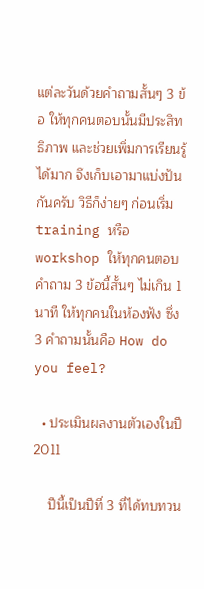แต่ละวันด้วยคำถามสั้นๆ 3 ข้อ ให้ทุกคนตอบนั้นมีประสิทธิภาพ และช่วยเพิ่มการเรียนรู้ได้มาก จึงเก็บเอามาแบ่งปันกันครับ วิธีก็ง่ายๆ ก่อนเริ่ม training หรือ workshop ให้ทุกคนตอบคำถาม 3 ข้อนี้สั้นๆ ไม่เกิน 1 นาที ให้ทุกคนในห้องฟัง ซึ่ง 3 คำถามนั้นคือ How do you feel?

  • ประเมินผลงานตัวเองในปี 2011

    ปีนี้เป็นปีที่ 3 ที่ได้ทบทวน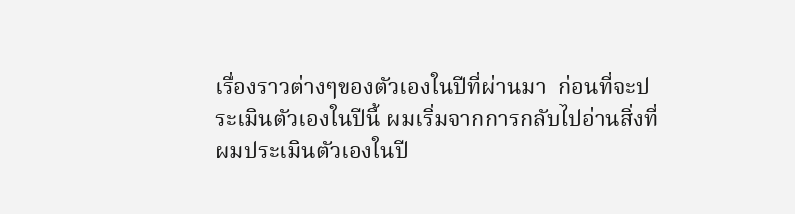เรื่องราวต่างๆของตัวเองในปีที่ผ่านมา  ก่อนที่จะประเมินตัวเองในปีนี้ ผมเริ่มจากการกลับไปอ่านสิ่งที่ผมประเมินตัวเองในปี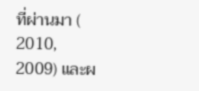ที่ผ่านมา ( 2010, 2009) และผ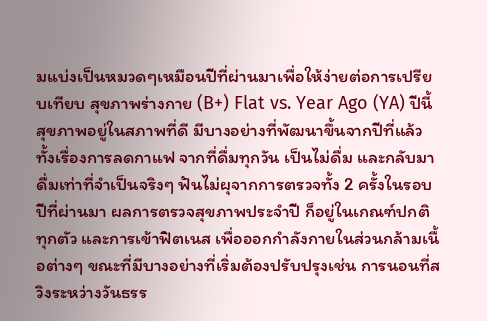มแบ่งเป็นหมวดๆเหมือนปีที่ผ่านมาเพื่อให้ง่ายต่อการเปรียบเทียบ สุขภาพร่างกาย (B+) Flat vs. Year Ago (YA) ปีนี้สุขภาพอยู่ในสภาพที่ดี มีบางอย่างที่พัฒนาขึ้นจากปีที่แล้ว ทั้งเรื่องการลดกาแฟ จากที่ดื่มทุกวัน เป็นไม่ดื่ม และกลับมาดื่มเท่าที่จำเป็นจริงๆ ฟันไม่ผุจากการตรวจทั้ง 2 ครั้งในรอบปีที่ผ่านมา ผลการตรวจสุขภาพประจำปี ก็อยู่ในเกณฑ์ปกติทุกตัว และการเข้าฟิตเนส เพื่อออกกำลังกายในส่วนกล้ามเนื้อต่างๆ ขณะที่มีบางอย่างที่เริ่มต้องปรับปรุงเช่น การนอนที่สวิงระหว่างวันธรร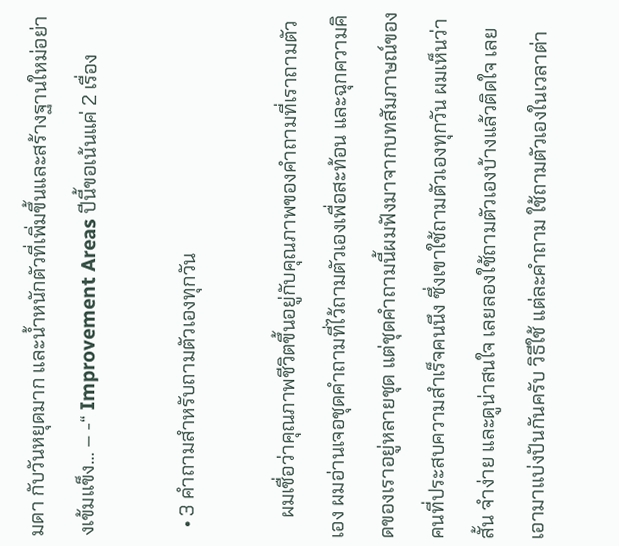มดา กับวันหยุดมาก และน้ำหนักตัวที่เพิ่มขึ้นและสร้างฐานใหม่อย่างเข้มแข็ง… – -“ Improvement Areas ปีนี้ขอเน้นแค่ 2 เรื่อง

  • 3 คำถามสำหรับถามตัวเองทุกวัน

    ผมเชื่อว่าคุณภาพชีวิตขึ้นอยู่กับคุณภาพของคำถามที่เราถามตัวเอง ผมอ่านเจอชุดคำถามที่ไว้ถามตัวเองเพื่อสะท้อน และฉุกความคิดของเราอยู่หลายชุด แต่ชุดคำถามนี้ผมฟังมาจากบทสัมภาษณ์ของคนที่ประสบความสำเร็จคนนึง ซึ่งเขาใช้ถามตัวเองทุกวัน ผมเห็นว่าสั้น จำง่าย และดูน่าสนใจ เลยลองใช้ถามตัวเองบ้างแล้วติดใจ เลยเอามาแบ่งปันกันครับ วิธีใช้ แต่ละคำถาม ใช้ถามตัวเองในเวลาต่า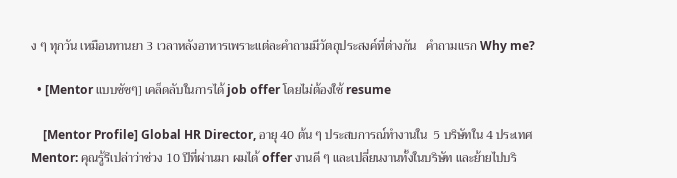ง ๆ ทุกวัน เหมือนทานยา 3 เวลาหลังอาหารเพราะแต่ละคำถามมีวัตถุประสงค์ที่ต่างกัน   คำถามแรก Why me?

  • [Mentor แบบชัชๆ] เคล็ดลับในการได้ job offer โดยไม่ต้องใช้ resume

    [Mentor Profile] Global HR Director, อายุ 40 ต้น ๆ ประสบการณ์ทำงานใน  5 บริษัทใน 4 ประเทศ   Mentor: คุณรู้รึเปล่าว่าช่วง 10 ปีที่ผ่านมา ผมได้ offer งานดี ๆ และเปลี่ยนงานทั้งในบริษัท และย้ายไปบริ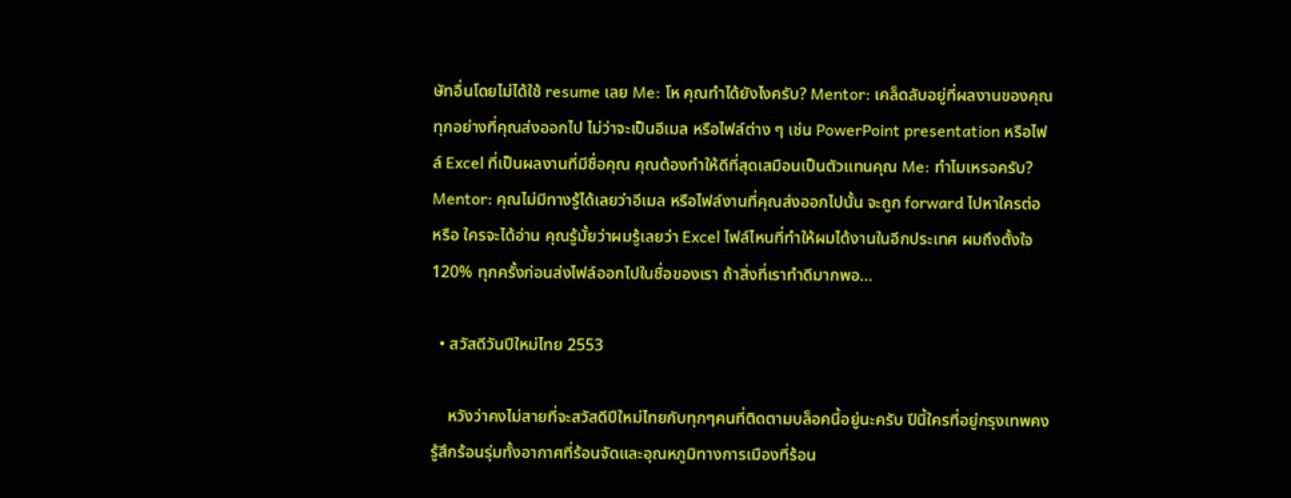ษัทอื่นโดยไม่ได้ใช้ resume เลย Me: โห คุณทำได้ยังไงครับ? Mentor: เคล็ดลับอยู่ที่ผลงานของคุณ ทุกอย่างที่คุณส่งออกไป ไม่ว่าจะเป็นอีเมล หรือไฟล์ต่าง ๆ เช่น PowerPoint presentation หรือไฟล์ Excel ที่เป็นผลงานที่มีชื่อคุณ คุณต้องทำให้ดีที่สุดเสมือนเป็นตัวแทนคุณ Me: ทำไมเหรอครับ? Mentor: คุณไม่มีทางรู้ได้เลยว่าอีเมล หรือไฟล์งานที่คุณส่งออกไปนั้น จะถูก forward ไปหาใครต่อ หรือ ใครจะได้อ่าน คุณรู้มั้ยว่าผมรู้เลยว่า Excel ไฟล์ไหนที่ทำให้ผมได้งานในอีกประเทศ ผมถึงตั้งใจ 120% ทุกครั้งก่อนส่งไฟล์ออกไปในชื่อของเรา ถ้าสิ่งที่เราทำดีมากพอ…

  • สวัสดีวันปีใหม่ไทย 2553

    หวังว่าคงไม่สายที่จะสวัสดีปีใหม่ไทยกับทุกๆคนที่ติดตามบล็อคนี้อยู่นะครับ ปีนี้ใครที่อยู่กรุงเทพคงรู้สึกร้อนรุ่มทั้งอากาศที่ร้อนจัดและอุณหภูมิทางการเมืองที่ร้อน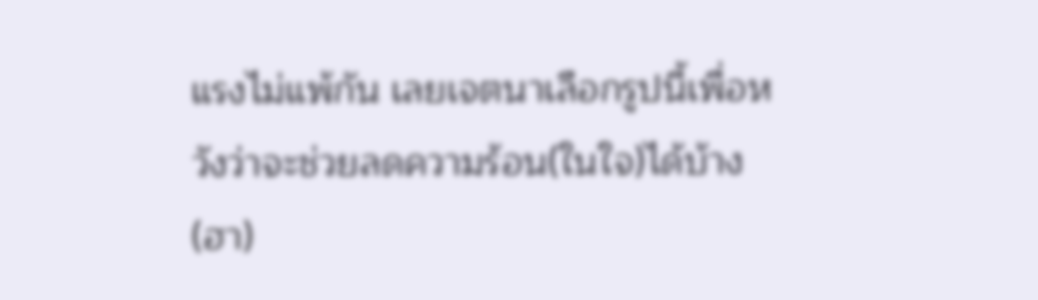แรงไม่แพ้กัน เลยเจตนาเลือกรูปนี้เพื่อหวังว่าจะช่วยลดความร้อน(ในใจ)ได้บ้าง (ฮา)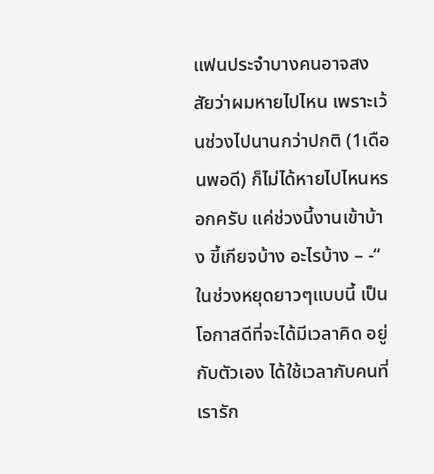แฟนประจำบางคนอาจสงสัยว่าผมหายไปไหน เพราะเว้นช่วงไปนานกว่าปกติ (1เดือนพอดี) ก็ไม่ได้หายไปไหนหรอกครับ แค่ช่วงนี้งานเข้าบ้าง ขี้เกียจบ้าง อะไรบ้าง – -“ ในช่วงหยุดยาวๆแบบนี้ เป็นโอกาสดีที่จะได้มีเวลาคิด อยู่กับตัวเอง ได้ใช้เวลากับคนที่เรารัก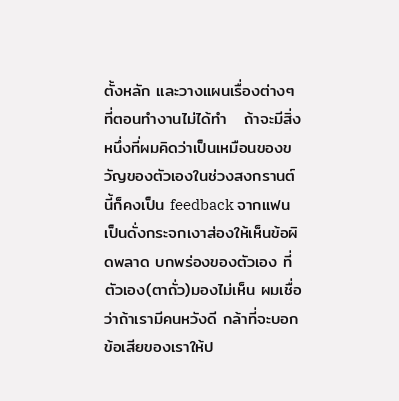ตั้งหลัก และวางแผนเรื่องต่างๆ ที่ตอนทำงานไม่ได้ทำ   ถ้าจะมีสิ่งหนึ่งที่ผมคิดว่าเป็นเหมือนของขวัญของตัวเองในช่วงสงกรานต์นี้ก็คงเป็น feedback จากแฟน เป็นดั่งกระจกเงาส่องให้เห็นข้อผิดพลาด บกพร่องของตัวเอง ที่ตัวเอง(ตาถั่ว)มองไม่เห็น ผมเชื่อว่าถ้าเรามีคนหวังดี กล้าที่จะบอกข้อเสียของเราให้ป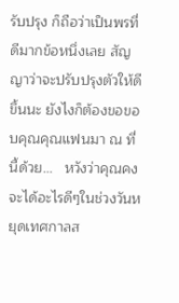รับปรุง ก็ถือว่าเป็นพรที่ดีมากข้อหนึ่งเลย สัญญาว่าจะปรับปรุงตัวให้ดีขึ้นนะ ยังไงก็ต้องขอขอบคุณคุณแฟนมา ณ ที่นี้ด้วย…   หวังว่าคุณคงจะได้อะไรดีๆในช่วงวันหยุดเทศกาลส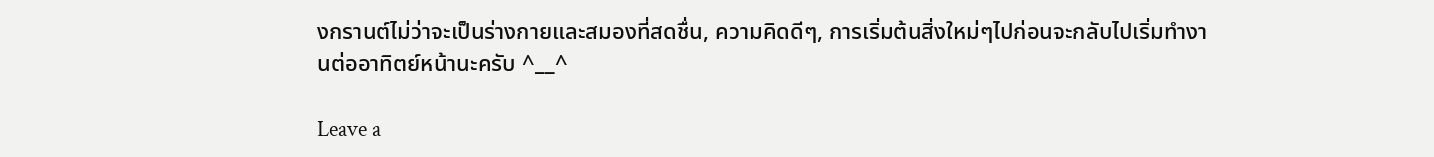งกรานต์ไม่ว่าจะเป็นร่างกายและสมองที่สดชื่น, ความคิดดีๆ, การเริ่มต้นสิ่งใหม่ๆไปก่อนจะกลับไปเริ่มทำงานต่ออาทิตย์หน้านะครับ ^__^

Leave a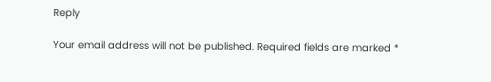Reply

Your email address will not be published. Required fields are marked *